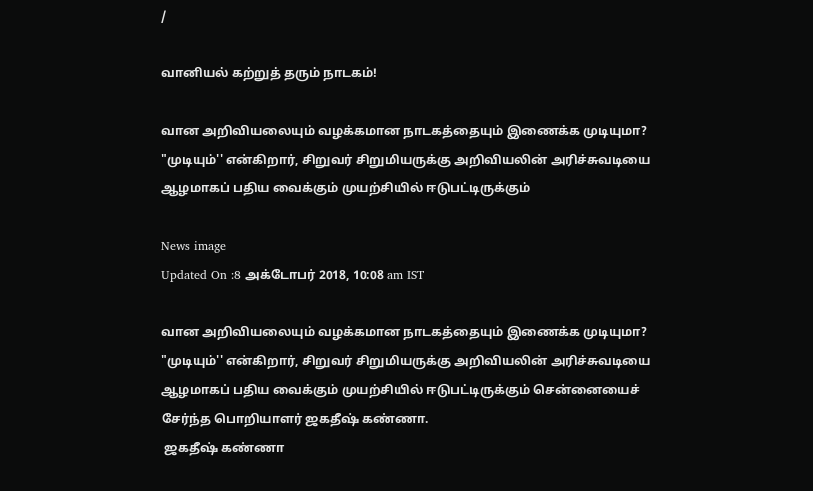/

வானியல் கற்றுத் தரும் நாடகம்!

வான அறிவியலையும் வழக்கமான நாடகத்தையும் இணைக்க முடியுமா? "முடியும்'' என்கிறார், சிறுவர் சிறுமியருக்கு அறிவியலின் அரிச்சுவடியை ஆழமாகப் பதிய வைக்கும் முயற்சியில் ஈடுபட்டிருக்கும்

News image
Updated On :8 அக்டோபர் 2018, 10:08 am IST

வான அறிவியலையும் வழக்கமான நாடகத்தையும் இணைக்க முடியுமா? "முடியும்'' என்கிறார், சிறுவர் சிறுமியருக்கு அறிவியலின் அரிச்சுவடியை ஆழமாகப் பதிய வைக்கும் முயற்சியில் ஈடுபட்டிருக்கும் சென்னையைச் சேர்ந்த பொறியாளர் ஜகதீஷ் கண்ணா.
 ஜகதீஷ் கண்ணா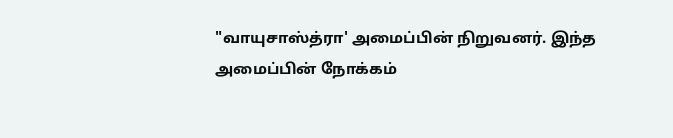"வாயுசாஸ்த்ரா' அமைப்பின் நிறுவனர். இந்த அமைப்பின் நோக்கம்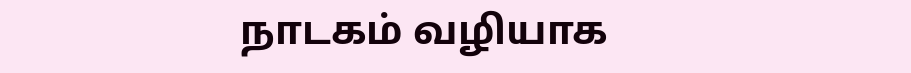நாடகம் வழியாக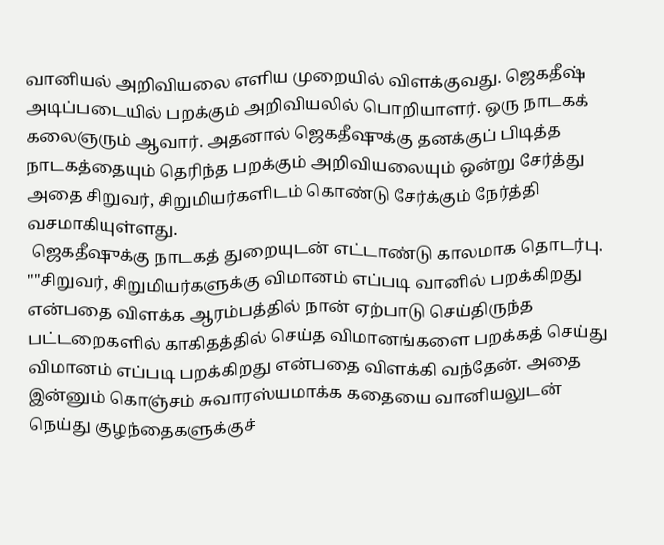வானியல் அறிவியலை எளிய முறையில் விளக்குவது. ஜெகதீஷ் அடிப்படையில் பறக்கும் அறிவியலில் பொறியாளர். ஒரு நாடகக் கலைஞரும் ஆவார். அதனால் ஜெகதீஷுக்கு தனக்குப் பிடித்த நாடகத்தையும் தெரிந்த பறக்கும் அறிவியலையும் ஒன்று சேர்த்து அதை சிறுவர், சிறுமியர்களிடம் கொண்டு சேர்க்கும் நேர்த்தி வசமாகியுள்ளது.
 ஜெகதீஷுக்கு நாடகத் துறையுடன் எட்டாண்டு காலமாக தொடர்பு. ""சிறுவர், சிறுமியர்களுக்கு விமானம் எப்படி வானில் பறக்கிறது என்பதை விளக்க ஆரம்பத்தில் நான் ஏற்பாடு செய்திருந்த பட்டறைகளில் காகிதத்தில் செய்த விமானங்களை பறக்கத் செய்து விமானம் எப்படி பறக்கிறது என்பதை விளக்கி வந்தேன். அதை இன்னும் கொஞ்சம் சுவாரஸ்யமாக்க கதையை வானியலுடன் நெய்து குழந்தைகளுக்குச்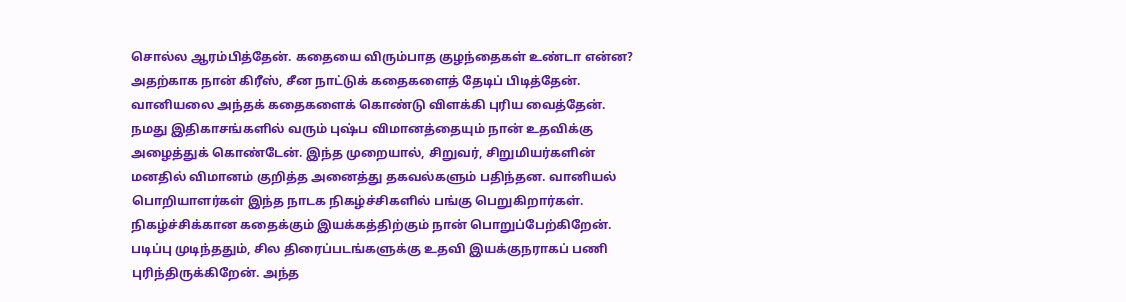சொல்ல ஆரம்பித்தேன். கதையை விரும்பாத குழந்தைகள் உண்டா என்ன? அதற்காக நான் கிரீஸ், சீன நாட்டுக் கதைகளைத் தேடிப் பிடித்தேன். வானியலை அந்தக் கதைகளைக் கொண்டு விளக்கி புரிய வைத்தேன். நமது இதிகாசங்களில் வரும் புஷ்ப விமானத்தையும் நான் உதவிக்கு அழைத்துக் கொண்டேன். இந்த முறையால், சிறுவர், சிறுமியர்களின் மனதில் விமானம் குறித்த அனைத்து தகவல்களும் பதிந்தன. வானியல் பொறியாளர்கள் இந்த நாடக நிகழ்ச்சிகளில் பங்கு பெறுகிறார்கள். நிகழ்ச்சிக்கான கதைக்கும் இயக்கத்திற்கும் நான் பொறுப்பேற்கிறேன். படிப்பு முடிந்ததும், சில திரைப்படங்களுக்கு உதவி இயக்குநராகப் பணி புரிந்திருக்கிறேன். அந்த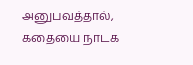அனுபவத்தால், கதையை நாடக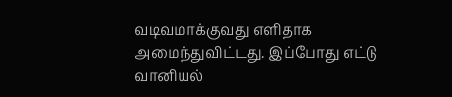வடிவமாக்குவது எளிதாக அமைந்துவிட்டது. இப்போது எட்டு வானியல்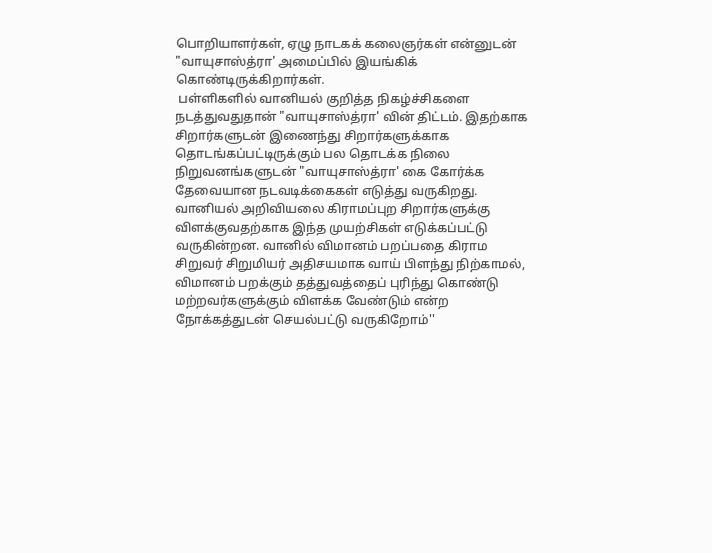பொறியாளர்கள், ஏழு நாடகக் கலைஞர்கள் என்னுடன் "வாயுசாஸ்த்ரா' அமைப்பில் இயங்கிக் கொண்டிருக்கிறார்கள்.
 பள்ளிகளில் வானியல் குறித்த நிகழ்ச்சிகளை நடத்துவதுதான் "வாயுசாஸ்த்ரா' வின் திட்டம். இதற்காக சிறார்களுடன் இணைந்து சிறார்களுக்காக தொடங்கப்பட்டிருக்கும் பல தொடக்க நிலை நிறுவனங்களுடன் "வாயுசாஸ்த்ரா' கை கோர்க்க தேவையான நடவடிக்கைகள் எடுத்து வருகிறது. வானியல் அறிவியலை கிராமப்புற சிறார்களுக்கு விளக்குவதற்காக இந்த முயற்சிகள் எடுக்கப்பட்டு வருகின்றன. வானில் விமானம் பறப்பதை கிராம சிறுவர் சிறுமியர் அதிசயமாக வாய் பிளந்து நிற்காமல், விமானம் பறக்கும் தத்துவத்தைப் புரிந்து கொண்டு மற்றவர்களுக்கும் விளக்க வேண்டும் என்ற நோக்கத்துடன் செயல்பட்டு வருகிறோம்''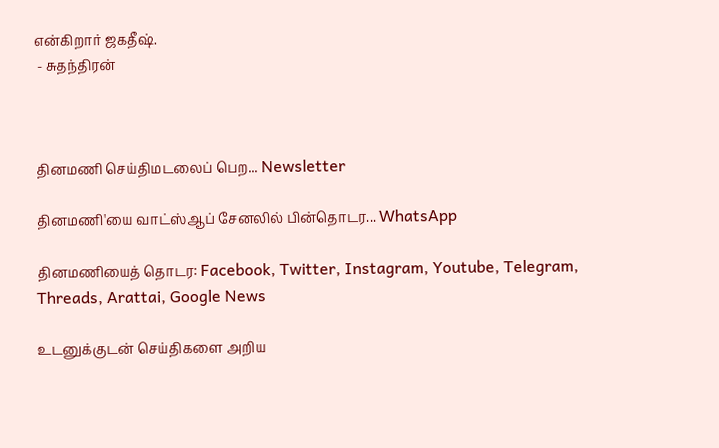என்கிறார் ஜகதீஷ்.
 - சுதந்திரன்



தினமணி செய்திமடலைப் பெற... Newsletter

தினமணி'யை வாட்ஸ்ஆப் சேனலில் பின்தொடர... WhatsApp

தினமணியைத் தொடர: Facebook, Twitter, Instagram, Youtube, Telegram, Threads, Arattai, Google News

உடனுக்குடன் செய்திகளை அறிய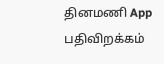தினமணி App பதிவிறக்கம்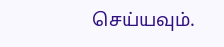செய்யவும்.